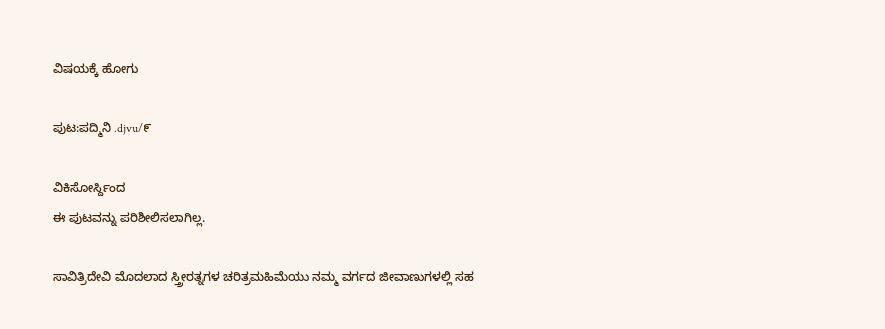ವಿಷಯಕ್ಕೆ ಹೋಗು

ಪುಟ:ಪದ್ಮಿನಿ .djvu/೯

ವಿಕಿಸೋರ್ಸ್ದಿಂದ
ಈ ಪುಟವನ್ನು ಪರಿಶೀಲಿಸಲಾಗಿಲ್ಲ.

ಸಾವಿತ್ರಿದೇವಿ ಮೊದಲಾದ ಸ್ತ್ರೀರತ್ನಗಳ ಚರಿತ್ರಮಹಿಮೆಯು ನಮ್ಮ ವರ್ಗದ ಜೀವಾಣುಗಳಲ್ಲಿ ಸಹ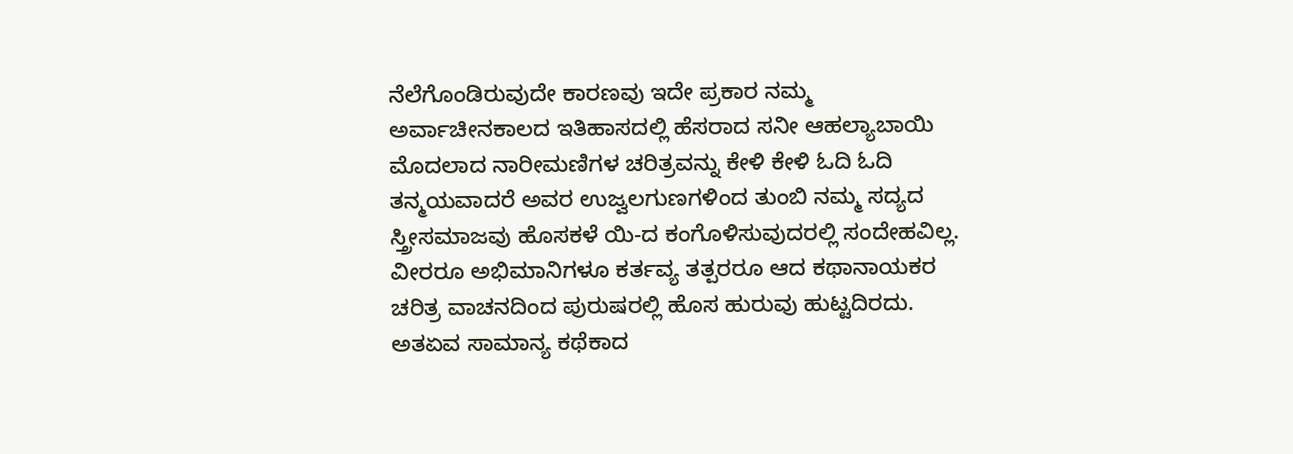ನೆಲೆಗೊಂಡಿರುವುದೇ ಕಾರಣವು ಇದೇ ಪ್ರಕಾರ ನಮ್ಮ ಅರ್ವಾಚೀನಕಾಲದ ಇತಿಹಾಸದಲ್ಲಿ ಹೆಸರಾದ ಸನೀ ಆಹಲ್ಯಾಬಾಯಿ ಮೊದಲಾದ ನಾರೀಮಣಿಗಳ ಚರಿತ್ರವನ್ನು ಕೇಳಿ ಕೇಳಿ ಓದಿ ಓದಿ ತನ್ಮಯವಾದರೆ ಅವರ ಉಜ್ವಲಗುಣಗಳಿಂದ ತುಂಬಿ ನಮ್ಮ ಸದ್ಯದ ಸ್ತ್ರೀಸಮಾಜವು ಹೊಸಕಳೆ ಯಿ-ದ ಕಂಗೊಳಿಸುವುದರಲ್ಲಿ ಸಂದೇಹವಿಲ್ಲ. ವೀರರೂ ಅಭಿಮಾನಿಗಳೂ ಕರ್ತವ್ಯ ತತ್ಪರರೂ ಆದ ಕಥಾನಾಯಕರ ಚರಿತ್ರ ವಾಚನದಿಂದ ಪುರುಷರಲ್ಲಿ ಹೊಸ ಹುರುವು ಹುಟ್ಟದಿರದು. ಅತಏವ ಸಾಮಾನ್ಯ ಕಥೆಕಾದ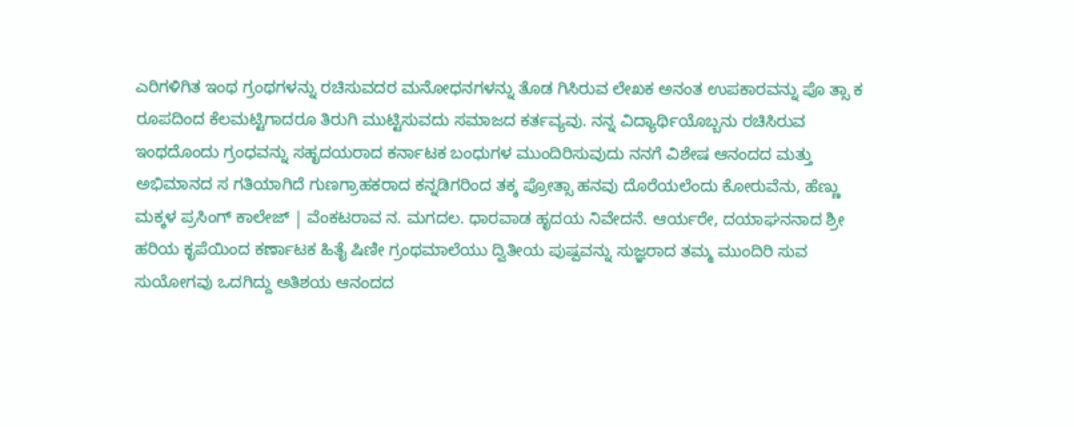ಎರಿಗಳಿಗಿತ ಇಂಥ ಗ್ರಂಥಗಳನ್ನು ರಚಿಸುವದರ ಮನೋಧನಗಳನ್ನು ತೊಡ ಗಿಸಿರುವ ಲೇಖಕ ಅನಂತ ಉಪಕಾರವನ್ನು ಪೊ ತ್ಸಾ ಕ ರೂಪದಿಂದ ಕೆಲಮಟ್ಟಿಗಾದರೂ ತಿರುಗಿ ಮುಟ್ಟಿಸುವದು ಸಮಾಜದ ಕರ್ತವ್ಯವು. ನನ್ನ ವಿದ್ಯಾರ್ಥಿಯೊಬ್ಬನು ರಚಿಸಿರುವ ಇಂಥದೊಂದು ಗ್ರಂಧವನ್ನು ಸಹೃದಯರಾದ ಕರ್ನಾಟಕ ಬಂಧುಗಳ ಮುಂದಿರಿಸುವುದು ನನಗೆ ವಿಶೇಷ ಆನಂದದ ಮತ್ತು ಅಭಿಮಾನದ ಸ ಗತಿಯಾಗಿದೆ ಗುಣಗ್ರಾಹಕರಾದ ಕನ್ನಡಿಗರಿಂದ ತಕ್ಕ ಪ್ರೋತ್ಸಾ ಹನವು ದೊರೆಯಲೆಂದು ಕೋರುವೆನು, ಹೆಣ್ಣು ಮಕ್ಕಳ ಪ್ರಸಿಂಗ್ ಕಾಲೇಜ್ | ವೆಂಕಟರಾವ ನ. ಮಗದಲ. ಧಾರವಾಡ ಹೃದಯ ನಿವೇದನೆ. ಆರ್ಯರೇ, ದಯಾಘನನಾದ ಶ್ರೀ ಹರಿಯ ಕೃಪೆಯಿಂದ ಕರ್ಣಾಟಕ ಹಿತೈ ಷಿಣೀ ಗ್ರಂಥಮಾಲೆಯು ದ್ವಿತೀಯ ಪುಷ್ಪವನ್ನು ಸುಜ್ಞರಾದ ತಮ್ಮ ಮುಂದಿರಿ ಸುವ ಸುಯೋಗವು ಒದಗಿದ್ದು ಅತಿಶಯ ಆನಂದದ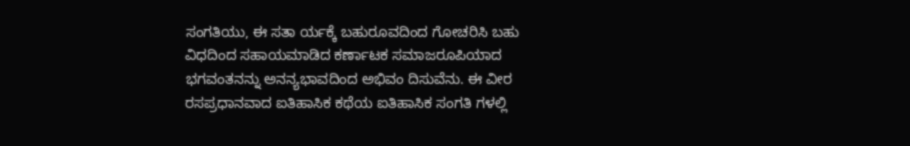ಸಂಗತಿಯು, ಈ ಸತಾ ರ್ಯಕ್ಕೆ ಬಹುರೂವದಿಂದ ಗೋಚರಿಸಿ ಬಹು ವಿಧದಿಂದ ಸಹಾಯಮಾಡಿದ ಕರ್ಣಾಟಕ ಸಮಾಜರೂಪಿಯಾದ ಭಗವಂತನನ್ನು ಅನನ್ಯಭಾವದಿಂದ ಅಭಿವಂ ದಿಸುವೆನು. ಈ ವೀರ ರಸಪ್ರಧಾನವಾದ ಐತಿಹಾಸಿಕ ಕಥೆಯ ಐತಿಹಾಸಿಕ ಸಂಗತಿ ಗಳಲ್ಲಿ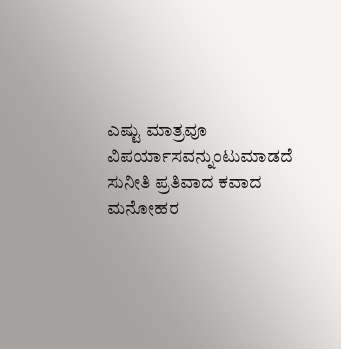ಎಷ್ಟು ಮಾತ್ರವೂ ವಿಪರ್ಯಾಸವನ್ನುಂಟುಮಾಡದೆ ಸುನೀತಿ ಪ್ರತಿವಾದ ಕವಾದ ಮನೋಹರ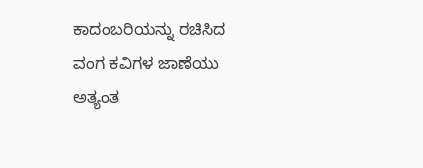ಕಾದಂಬರಿಯನ್ನು ರಚಿಸಿದ ವಂಗ ಕವಿಗಳ ಜಾಣೆಯು ಅತ್ಯಂತ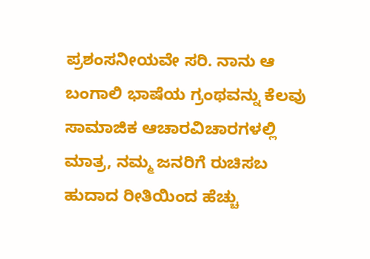ಪ್ರಶಂಸನೀಯವೇ ಸರಿ. ನಾನು ಆ ಬಂಗಾಲಿ ಭಾಷೆಯ ಗ್ರಂಥವನ್ನು ಕೆಲವು ಸಾಮಾಜಿಕ ಆಚಾರವಿಚಾರಗಳಲ್ಲಿ ಮಾತ್ರ, ನಮ್ಮ ಜನರಿಗೆ ರುಚಿಸಬ ಹುದಾದ ರೀತಿಯಿಂದ ಹೆಚ್ಚು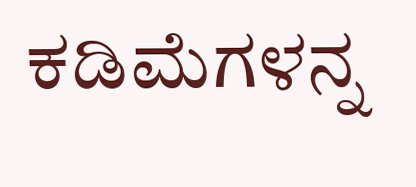ಕಡಿಮೆಗಳನ್ನ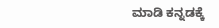ಮಾಡಿ ಕನ್ನಡಕ್ಕೆ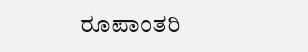ರೂಪಾಂತರಿ